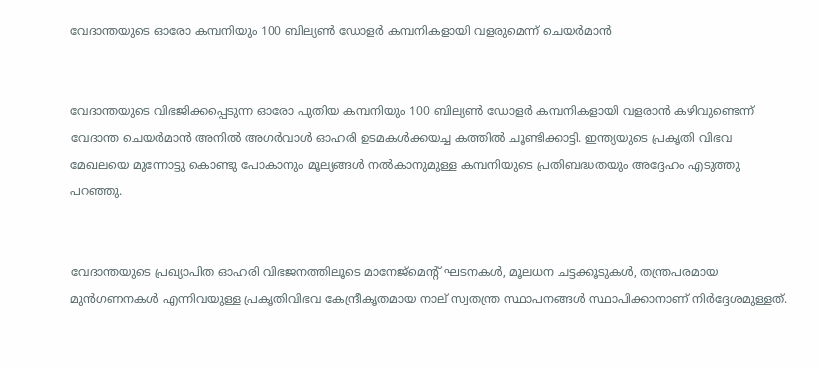വേദാന്തയുടെ ഓരോ കമ്പനിയും 100 ബില്യണ്‍ ഡോളര്‍ കമ്പനികളായി വളരുമെന്ന് ചെയര്‍മാന്‍


വേദാന്തയുടെ വിഭജിക്കപ്പെടുന്ന ഓരോ പുതിയ കമ്പനിയും 100 ബില്യണ്‍ ഡോളര്‍ കമ്പനികളായി വളരാന്‍ കഴിവുണ്ടെന്ന് വേദാന്ത ചെയര്‍മാന്‍ അനില്‍ അഗര്‍വാള്‍ ഓഹരി ഉടമകള്‍ക്കയച്ച കത്തില്‍ ചൂണ്ടിക്കാട്ടി. ഇന്ത്യയുടെ പ്രകൃതി വിഭവ മേഖലയെ മുന്നോട്ടു കൊണ്ടു പോകാനും മൂല്യങ്ങള്‍ നല്‍കാനുമുള്ള കമ്പനിയുടെ പ്രതിബദ്ധതയും അദ്ദേഹം എടുത്തു പറഞ്ഞു.


വേദാന്തയുടെ പ്രഖ്യാപിത ഓഹരി വിഭജനത്തിലൂടെ മാനേജ്മെന്‍റ് ഘടനകള്‍, മൂലധന ചട്ടക്കൂടുകള്‍, തന്ത്രപരമായ മുന്‍ഗണനകള്‍ എന്നിവയുള്ള പ്രകൃതിവിഭവ കേന്ദ്രീകൃതമായ നാല് സ്വതന്ത്ര സ്ഥാപനങ്ങള്‍ സ്ഥാപിക്കാനാണ് നിര്‍ദ്ദേശമുള്ളത്.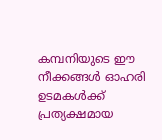കമ്പനിയുടെ ഈ നീക്കങ്ങള്‍ ഓഹരി ഉടമകള്‍ക്ക് പ്രത്യക്ഷമായ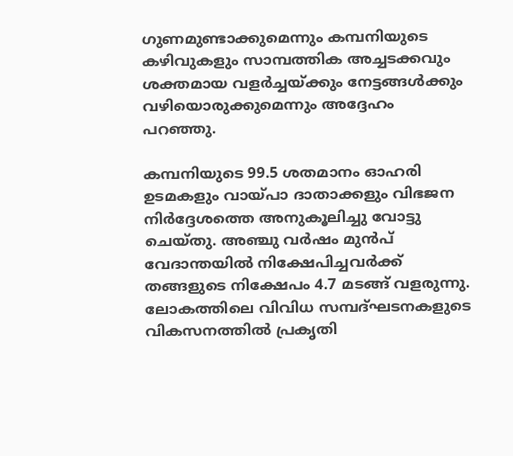ഗുണമുണ്ടാക്കുമെന്നും കമ്പനിയുടെ കഴിവുകളും സാമ്പത്തിക അച്ചടക്കവും ശക്തമായ വളര്‍ച്ചയ്ക്കും നേട്ടങ്ങള്‍ക്കും വഴിയൊരുക്കുമെന്നും അദ്ദേഹം പറഞ്ഞു.

കമ്പനിയുടെ 99.5 ശതമാനം ഓഹരി ഉടമകളും വായ്പാ ദാതാക്കളും വിഭജന നിര്‍ദ്ദേശത്തെ അനുകൂലിച്ചു വോട്ടു ചെയ്തു. അഞ്ചു വര്‍ഷം മുന്‍പ് വേദാന്തയില്‍ നിക്ഷേപിച്ചവര്‍ക്ക് തങ്ങളുടെ നിക്ഷേപം 4.7 മടങ്ങ് വളരുന്നു. ലോകത്തിലെ വിവിധ സമ്പദ്ഘടനകളുടെ വികസനത്തില്‍ പ്രകൃതി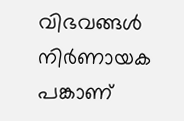വിഭവങ്ങള്‍ നിര്‍ണായക പങ്കാണ്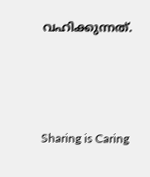വഹിക്കുന്നത്.



Sharing is Caring